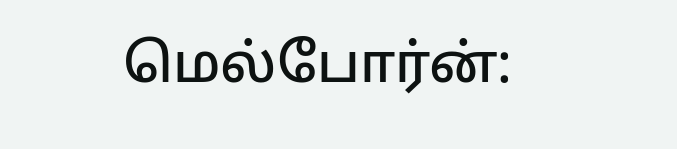மெல்போர்ன்: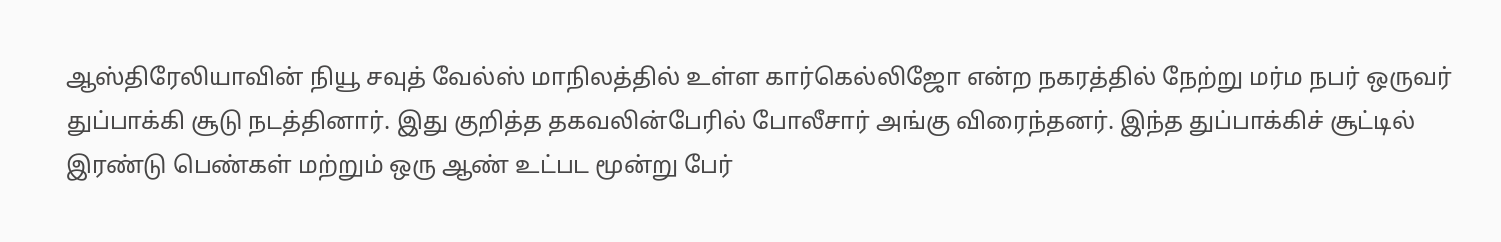ஆஸ்திரேலியாவின் நியூ சவுத் வேல்ஸ் மாநிலத்தில் உள்ள கார்கெல்லிஜோ என்ற நகரத்தில் நேற்று மர்ம நபர் ஒருவர் துப்பாக்கி சூடு நடத்தினார். இது குறித்த தகவலின்பேரில் போலீசார் அங்கு விரைந்தனர். இந்த துப்பாக்கிச் சூட்டில் இரண்டு பெண்கள் மற்றும் ஒரு ஆண் உட்பட மூன்று பேர்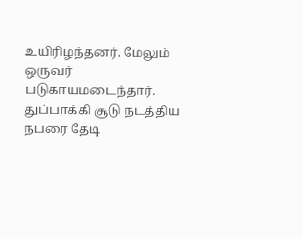உயிரிழந்தனர். மேலும் ஒருவர் படுகாயமடைந்தார். துப்பாக்கி சூடு நடத்திய நபரை தேடி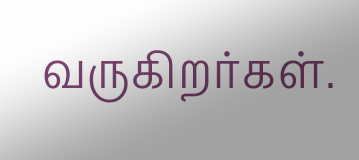வருகிறர்கள்.